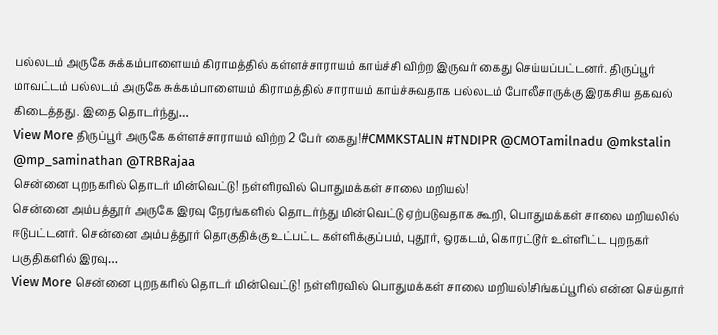பல்லடம் அருகே சுக்கம்பாளையம் கிராமத்தில் கள்ளச்சாராயம் காய்ச்சி விற்ற இருவர் கைது செய்யப்பட்டனர். திருப்பூர் மாவட்டம் பல்லடம் அருகே சுக்கம்பாளையம் கிராமத்தில் சாராயம் காய்ச்சுவதாக பல்லடம் போலீசாருக்கு இரகசிய தகவல் கிடைத்தது. இதை தொடர்ந்து…
View More திருப்பூர் அருகே கள்ளச்சாராயம் விற்ற 2 பேர் கைது!#CMMKSTALIN #TNDIPR @CMOTamilnadu @mkstalin @mp_saminathan @TRBRajaa
சென்னை புறநகரில் தொடர் மின்வெட்டு! நள்ளிரவில் பொதுமக்கள் சாலை மறியல்!
சென்னை அம்பத்தூர் அருகே இரவு நேரங்களில் தொடர்ந்து மின்வெட்டு ஏற்படுவதாக கூறி, பொதுமக்கள் சாலை மறியலில் ஈடுபட்டனர். சென்னை அம்பத்தூர் தொகுதிக்கு உட்பட்ட கள்ளிக்குப்பம், புதூர், ஒரகடம், கொரட்டூர் உள்ளிட்ட புறநகர் பகுதிகளில் இரவு…
View More சென்னை புறநகரில் தொடர் மின்வெட்டு! நள்ளிரவில் பொதுமக்கள் சாலை மறியல்!சிங்கப்பூரில் என்ன செய்தார்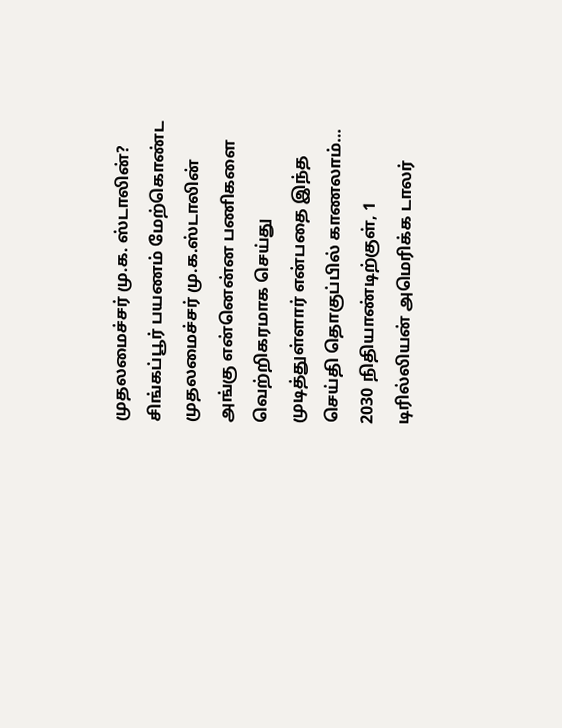முதலமைச்சர் மு.க. ஸ்டாலின்?
சிங்கப்பூர் பயணம் மேற்கொண்ட முதலமைச்சர் மு.க.ஸ்டாலின் அங்கு என்னென்ன பணிகளை வெற்றிகரமாக செய்து முடித்துள்ளார் என்பதை இந்த செய்தி தொகுப்பில் காணலாம்… 2030 நிதியாண்டிற்குள், 1 டிரில்லியன் அமெரிக்க டாலர்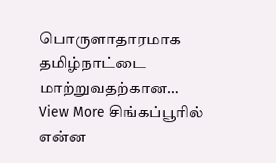பொருளாதாரமாக தமிழ்நாட்டை மாற்றுவதற்கான…
View More சிங்கப்பூரில் என்ன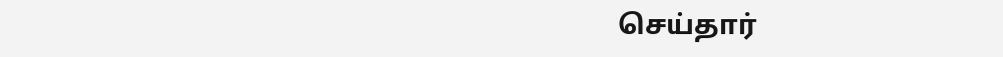செய்தார்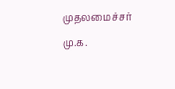முதலமைச்சர் மு.க.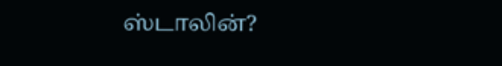ஸ்டாலின்?